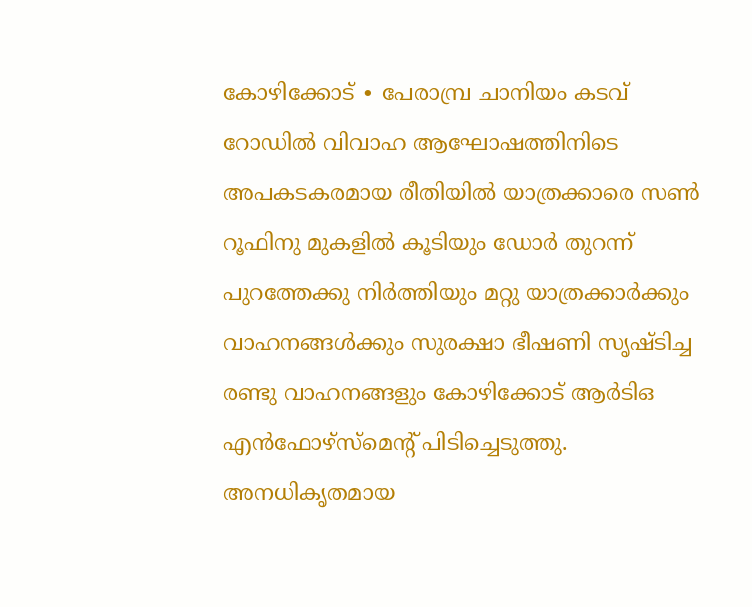കോഴിക്കോട് ∙ പേരാമ്പ്ര ചാനിയം കടവ് റോഡിൽ വിവാഹ ആഘോഷത്തിനിടെ അപകടകരമായ രീതിയിൽ യാത്രക്കാരെ സൺ റൂഫിനു മുകളിൽ കൂടിയും ഡോർ തുറന്ന് പുറത്തേക്കു നിർത്തിയും മറ്റു യാത്രക്കാർക്കും വാഹനങ്ങൾക്കും സുരക്ഷാ ഭീഷണി സൃഷ്ടിച്ച രണ്ടു വാഹനങ്ങളും കോഴിക്കോട് ആർടിഒ എൻഫോഴ്സ്മെന്റ് പിടിച്ചെടുത്തു.
അനധികൃതമായ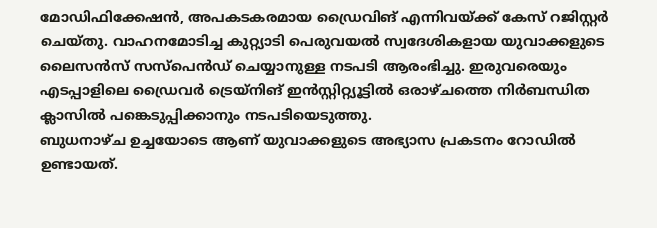മോഡിഫിക്കേഷൻ, അപകടകരമായ ഡ്രൈവിങ് എന്നിവയ്ക്ക് കേസ് റജിസ്റ്റർ ചെയ്തു. വാഹനമോടിച്ച കുറ്റ്യാടി പെരുവയൽ സ്വദേശികളായ യുവാക്കളുടെ ലൈസൻസ് സസ്പെൻഡ് ചെയ്യാനുള്ള നടപടി ആരംഭിച്ചു. ഇരുവരെയും എടപ്പാളിലെ ഡ്രൈവർ ട്രെയ്നിങ് ഇൻസ്റ്റിറ്റ്യൂട്ടിൽ ഒരാഴ്ചത്തെ നിർബന്ധിത ക്ലാസിൽ പങ്കെടുപ്പിക്കാനും നടപടിയെടുത്തു.
ബുധനാഴ്ച ഉച്ചയോടെ ആണ് യുവാക്കളുടെ അഭ്യാസ പ്രകടനം റോഡിൽ ഉണ്ടായത്.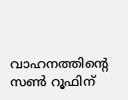വാഹനത്തിന്റെ സൺ റൂഫിന്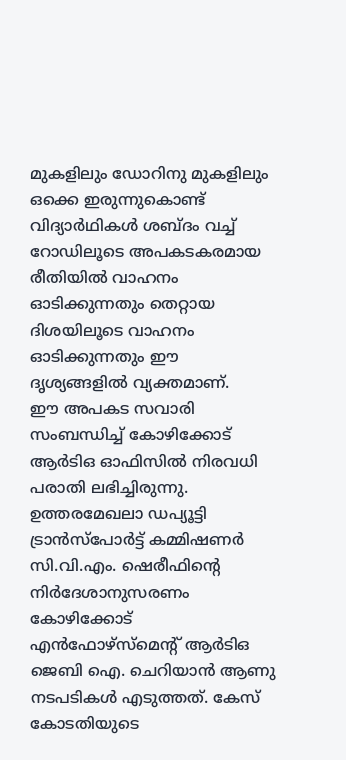മുകളിലും ഡോറിനു മുകളിലും ഒക്കെ ഇരുന്നുകൊണ്ട് വിദ്യാർഥികൾ ശബ്ദം വച്ച് റോഡിലൂടെ അപകടകരമായ രീതിയിൽ വാഹനം ഓടിക്കുന്നതും തെറ്റായ ദിശയിലൂടെ വാഹനം ഓടിക്കുന്നതും ഈ ദൃശ്യങ്ങളിൽ വ്യക്തമാണ്.
ഈ അപകട സവാരി സംബന്ധിച്ച് കോഴിക്കോട് ആർടിഒ ഓഫിസിൽ നിരവധി പരാതി ലഭിച്ചിരുന്നു. ഉത്തരമേഖലാ ഡപ്യൂട്ടി ട്രാൻസ്പോർട്ട് കമ്മിഷണർ സി.വി.എം. ഷെരീഫിന്റെ നിർദേശാനുസരണം കോഴിക്കോട് എൻഫോഴ്സ്മെന്റ് ആർടിഒ ജെബി ഐ. ചെറിയാൻ ആണു നടപടികൾ എടുത്തത്. കേസ് കോടതിയുടെ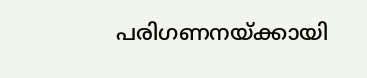പരിഗണനയ്ക്കായി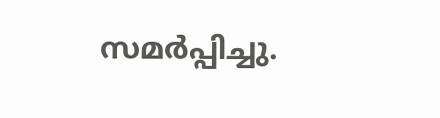സമർപ്പിച്ചു.